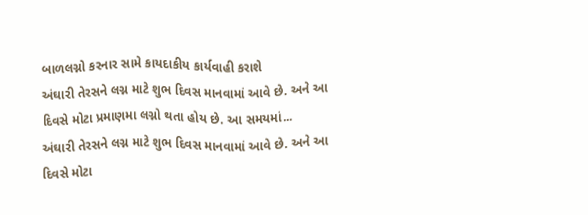બાળલગ્નો કરનાર સામે કાયદાકીય કાર્યવાહી કરાશે
અંઘારી તેરસને લગ્ન માટે શુભ દિવસ માનવામાં આવે છે. અને આ દિવસે મોટા પ્રમાણમા લગ્નો થતા હોય છે. આ સમયમાં...
અંઘારી તેરસને લગ્ન માટે શુભ દિવસ માનવામાં આવે છે. અને આ દિવસે મોટા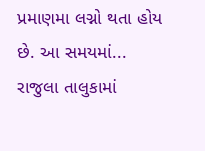પ્રમાણમા લગ્નો થતા હોય છે. આ સમયમાં...
રાજુલા તાલુકામાં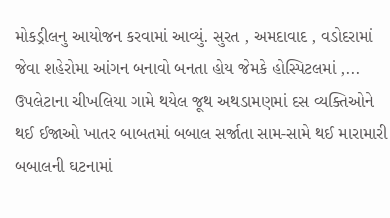મોકડ્રીલનુ આયોજન કરવામાં આવ્યું. સુરત , અમદાવાદ , વડોદરામાં જેવા શહેરોમા આંગન બનાવો બનતા હોય જેમકે હોસ્પિટલમાં ,...
ઉપલેટાના ચીખલિયા ગામે થયેલ જૂથ અથડામણમાં દસ વ્યક્તિઓને થઈ ઈજાઓ ખાતર બાબતમાં બબાલ સર્જાતા સામ-સામે થઈ મારામારી બબાલની ઘટનામાં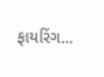ફાયરિંગ...